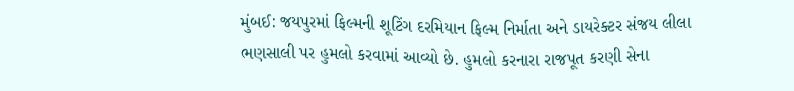મુંબઈ: જયપુરમાં ફિલ્મની શૂટિંગ દરમિયાન ફિલ્મ નિર્માતા અને ડાયરેક્ટર સંજય લીલા ભણસાલી પર હુમલો કરવામાં આવ્યો છે. હુમલો કરનારા રાજપૂત કરણી સેના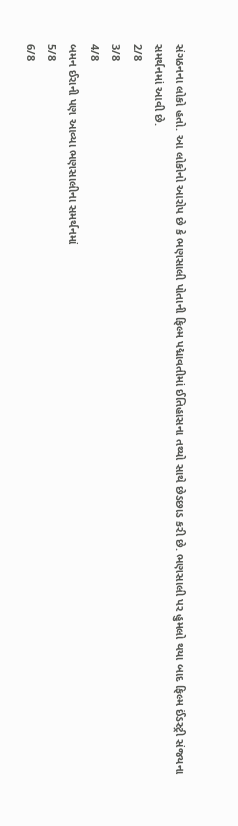સંગઠનના લોકો હતો. આ લોકોનો આરોપ છે કે ભણસાલી પોતાની ફિલ્મ પદ્માવતીમાં ઈતિહાસના તથ્યો સાથે છેડછાડ કરી છે. ભણસાલી પર હુમલો થયા બાદ ફિલ્મ ઈંડસ્ટ્રી સંજયના સમર્થનમાં આવી છે.
2/8
3/8
4/8
બમન ઈરાની પણ આવ્યા ભણસાલીના સમર્થનમાં
5/8
6/8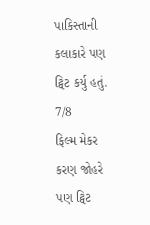પાકિસ્તાની કલાકારે પણ ટ્વિટ કર્યુ હતું.
7/8
ફિલ્મ મેકર કરણ જોહરે પણ ટ્વિટ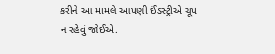કરીને આ મામલે આપણી ઈંડસ્ટ્રીએ ચૂપ ન રહેવું જોઈએ.